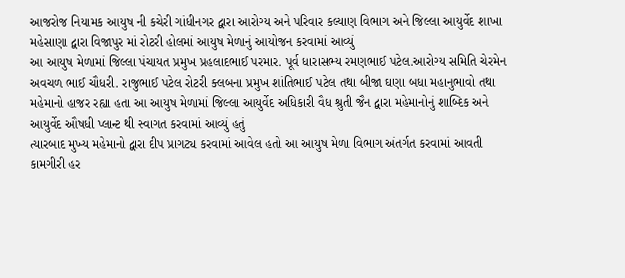આજરોજ નિયામક આયુષ ની કચેરી ગાંધીનગર દ્વારા આરોગ્ય અને પરિવાર કલ્યાણ વિભાગ અને જિલ્લા આયુર્વેદ શાખા મહેસાણા દ્વારા વિજાપુર માં રોટરી હોલમાં આયુષ મેળાનું આયોજન કરવામાં આવ્યું
આ આયુષ મેળામાં જિલ્લા પંચાયત પ્રમુખ પ્રહલાદભાઈ પરમાર. પૂર્વ ધારાસભ્ય રમણભાઈ પટેલ.આરોગ્ય સમિતિ ચેરમેન અવચળ ભાઈ ચૌધરી. રાજુભાઈ પટેલ રોટરી ક્લબના પ્રમુખ શાંતિભાઈ પટેલ તથા બીજા ઘણા બધા મહાનુભાવો તથા મહેમાનો હાજર રહ્યા હતા આ આયુષ મેળામાં જિલ્લા આયુર્વેદ અધિકારી વૈધ શ્રુતી જૈન દ્વારા મહેમાનોનું શાબ્દિક અને આયુર્વેદ ઔષધી પ્લાન્ટ થી સ્વાગત કરવામાં આવ્યું હતું
ત્યારબાદ મુખ્ય મહેમાનો દ્વારા દીપ પ્રાગટ્ય કરવામાં આવેલ હતો આ આયુષ મેળા વિભાગ અંતર્ગત કરવામાં આવતી કામગીરી હર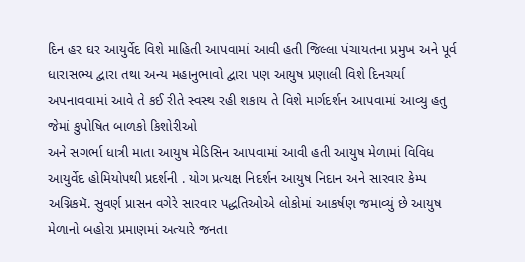દિન હર ઘર આયુર્વેદ વિશે માહિતી આપવામાં આવી હતી જિલ્લા પંચાયતના પ્રમુખ અને પૂર્વ ધારાસભ્ય દ્વારા તથા અન્ય મહાનુભાવો દ્વારા પણ આયુષ પ્રણાલી વિશે દિનચર્યા અપનાવવામાં આવે તે કઈ રીતે સ્વસ્થ રહી શકાય તે વિશે માર્ગદર્શન આપવામાં આવ્યુ હતુ જેમાં કુપોષિત બાળકો કિશોરીઓ
અને સગર્ભા ધાત્રી માતા આયુષ મેડિસિન આપવામાં આવી હતી આયુષ મેળામાં વિવિધ આયુર્વેદ હોમિયોપથી પ્રદર્શની . યોગ પ્રત્યક્ષ નિદર્શન આયુષ નિદાન અને સારવાર કેમ્પ અગ્નિકમૅ. સુવર્ણ પ્રાસન વગેરે સારવાર પદ્ધતિઓએ લોકોમાં આકર્ષણ જમાવ્યું છે આયુષ મેળાનો બહોરા પ્રમાણમાં અત્યારે જનતા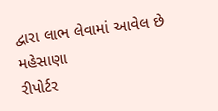દ્વારા લાભ લેવામાં આવેલ છે
મહેસાણા
રીપોર્ટર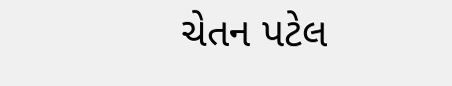ચેતન પટેલ